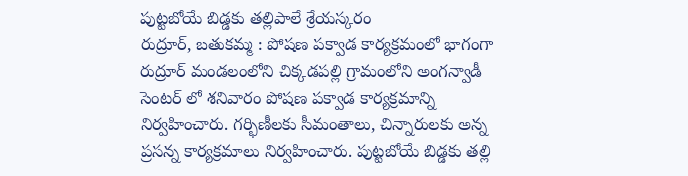పుట్టబోయే బిడ్డకు తల్లిపాలే శ్రేయస్కరం
రుద్రూర్, బతుకమ్మ : పోషణ పక్వాడ కార్యక్రమంలో భాగంగా రుద్రూర్ మండలంలోని చిక్కడపల్లి గ్రామంలోని అంగన్వాడీ సెంటర్ లో శనివారం పోషణ పక్వాడ కార్యక్రమాన్ని నిర్వహించారు. గర్భిణీలకు సీమంతాలు, చిన్నారులకు అన్న ప్రసన్న కార్యక్రమాలు నిర్వహించారు. పుట్టబోయే బిడ్డకు తల్లి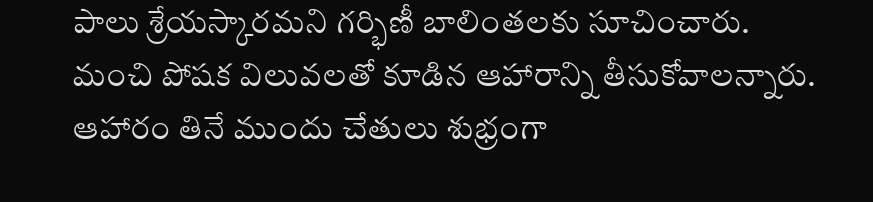పాలు శ్రేయస్కారమని గర్భిణీ బాలింతలకు సూచించారు. మంచి పోషక విలువలతో కూడిన ఆహారాన్ని తీసుకోవాలన్నారు. ఆహారం తినే ముందు చేతులు శుభ్రంగా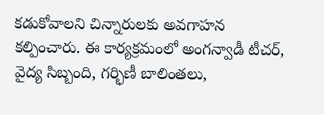కడుకోవాలని చిన్నారులకు అవగాహన కల్పించారు. ఈ కార్యక్రమంలో అంగన్వాడీ టీచర్, వైద్య సిబ్బంది, గర్భిణీ బాలింతలు,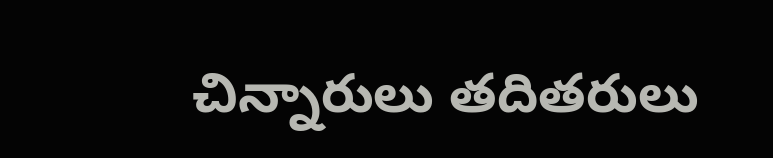చిన్నారులు తదితరులు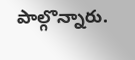పాల్గొన్నారు.